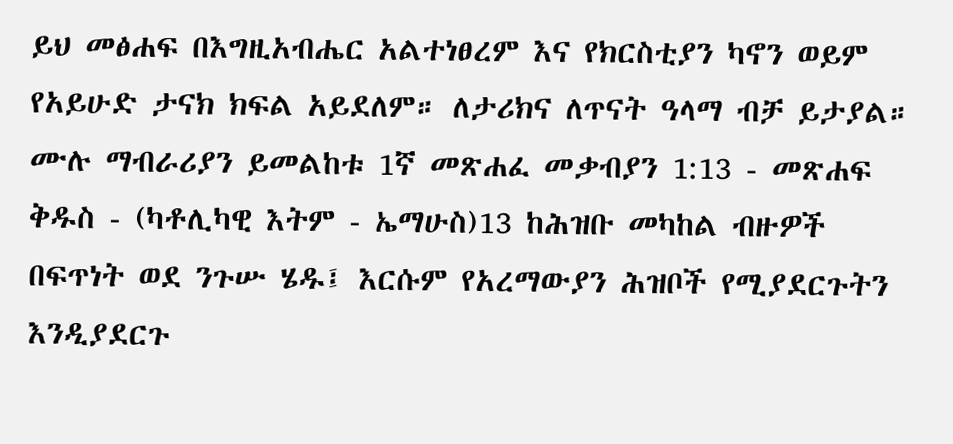ይህ መፅሐፍ በእግዚአብሔር አልተነፀረም እና የክርስቲያን ካኖን ወይም የአይሁድ ታናክ ክፍል አይደለም። ለታሪክና ለጥናት ዓላማ ብቻ ይታያል። ሙሉ ማብራሪያን ይመልከቱ 1ኛ መጽሐፈ መቃብያን 1:13 - መጽሐፍ ቅዱስ - (ካቶሊካዊ እትም - ኤማሁስ)13 ከሕዝቡ መካከል ብዙዎች በፍጥነት ወደ ንጉሡ ሄዱ፤ እርሱም የአረማውያን ሕዝቦች የሚያደርጉትን እንዲያደርጉ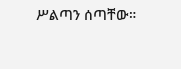ሥልጣን ሰጣቸው።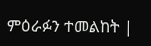ምዕራፉን ተመልከት |